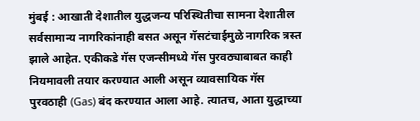मुंबई : आखाती देशातील युद्धजन्य परिस्थितीचा सामना देशातील सर्वसामान्य नागरिकांनाही बसत असून गॅसटंचाईमुळे नागरिक त्रस्त झाले आहेत. एकीकडे गॅस एजन्सीमध्ये गॅस पुरवठ्याबाबत काही नियमावली तयार करण्यात आली असून व्यावसायिक गॅस पुरवठाही (Gas) बंद करण्यात आला आहे. त्यातच, आता युद्धाच्या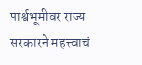पार्श्वभूमीवर राज्य सरकारने महत्त्वाचं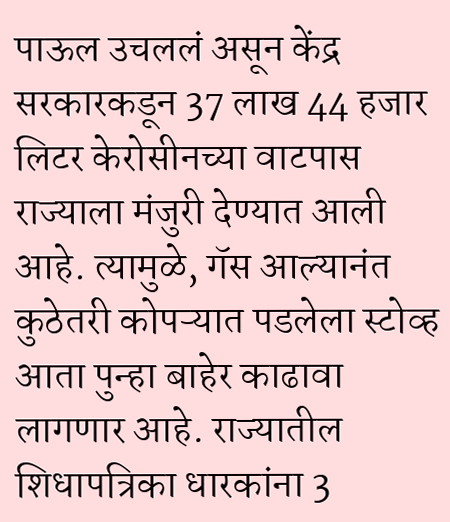पाऊल उचललं असून केंद्र सरकारकडून 37 लाख 44 हजार लिटर केरोसीनच्या वाटपास राज्याला मंजुरी देण्यात आली आहे. त्यामुळे, गॅस आल्यानंत कुठेतरी कोपऱ्यात पडलेला स्टोव्ह आता पुन्हा बाहेर काढावा लागणार आहे. राज्यातील शिधापत्रिका धारकांना 3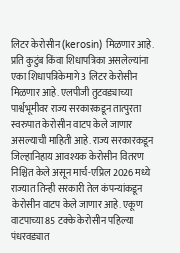लिटर केरोसीन (kerosin) मिळणार आहे.
प्रति कुटुंब किंवा शिधापत्रिका असलेल्यांना एका शिधापत्रिकेमागे 3 लिटर केरोसीन मिळणार आहे. एलपीजी तुटवड्याच्या पार्श्वभूमीवर राज्य सरकारकडून तात्पुरता स्वरुपात केरोसीन वाटप केले जाणार असल्याची माहिती आहे. राज्य सरकारकडून जिल्हानिहाय आवश्यक केरोसीन वितरण निश्चित केले असून मार्च-एप्रिल 2026 मध्ये राज्यात तिन्ही सरकारी तेल कंपन्यांकडून केरोसीन वाटप केले जाणार आहे. एकूण वाटपाच्या 85 टक्के केरोसीन पहिल्या पंधरवड्यात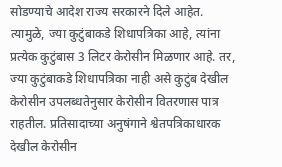सोडण्याचे आदेश राज्य सरकारने दिले आहेत. त्यामुळे, ज्या कुटुंबाकडे शिधापत्रिका आहे, त्यांना प्रत्येक कुटुंबास 3 लिटर केरोसीन मिळणार आहे. तर, ज्या कुटुंबाकडे शिधापत्रिका नाही असे कुटुंब देखील केरोसीन उपलब्धतेनुसार केरोसीन वितरणास पात्र राहतील. प्रतिसादाच्या अनुषंगाने श्वेतपत्रिकाधारक देखील केरोसीन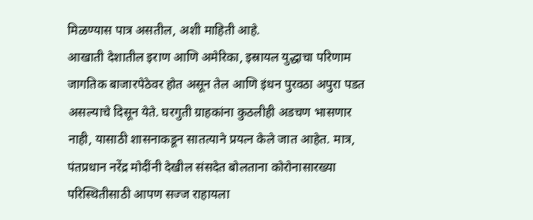मिळण्यास पात्र असतील, अशी माहिती आहे.
आखाती देशातील इराण आणि अमेरिका, इस्रायल युद्धाचा परिणाम जागतिक बाजारपेठेवर होत असून तेल आणि इंधन पुरवठा अपुरा पडत असल्याचे दिसून येते. घरगुती ग्राहकांना कुठलीही अडचण भासणार नाही, यासाठी शासनाकडून सातत्याने प्रयत्न केले जात आहेत. मात्र, पंतप्रधान नरेंद्र मोदींनी देखील संसदेत बोलताना कोरोनासारख्या परिस्थितीसाठी आपण सज्ज राहायला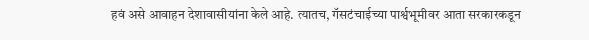हवं असे आवाहन देशावासीयांना केले आहे. त्यातच, गॅसटंचाईच्या पार्श्वभूमीवर आता सरकारकडून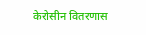केरोसीन वितरणास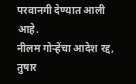परवानगी देण्यात आली आहे.
नीलम गोऱ्हेंचा आदेश रद्द, तुषार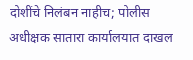दोशींचे निलंबन नाहीच; पोलीस अधीक्षक सातारा कार्यालयात दाखल